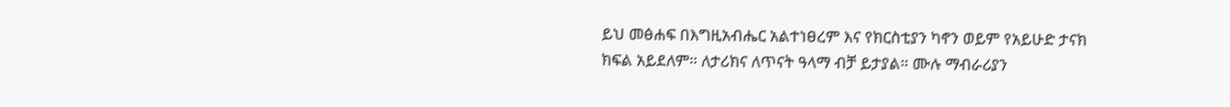ይህ መፅሐፍ በእግዚአብሔር አልተነፀረም እና የክርስቲያን ካኖን ወይም የአይሁድ ታናክ ክፍል አይደለም። ለታሪክና ለጥናት ዓላማ ብቻ ይታያል። ሙሉ ማብራሪያን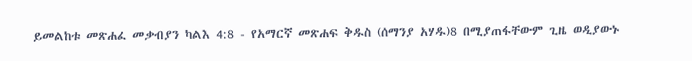ይመልከቱ መጽሐፈ መቃብያን ካልእ 4:8 - የአማርኛ መጽሐፍ ቅዱስ (ሰማንያ አሃዱ)8 በሚያጠፋቸውም ጊዜ ወዲያውኑ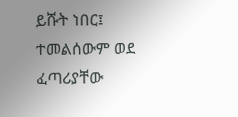ይሹት ነበር፤ ተመልሰውም ወደ ፈጣሪያቸው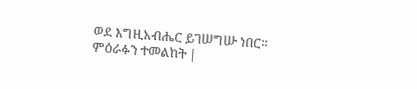ወደ እግዚአብሔር ይገሠግሡ ነበር። ምዕራፉን ተመልከት |